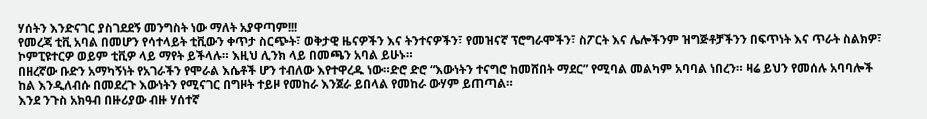ሃሰትን እንድናገር ያስገደደኝ መንግስት ነው ማለት አያዋጣም!!!
የመረጃ ቲቪ አባል በመሆን የሳተላይት ቲቪውን ቀጥታ ስርጭት፣ ወቅታዊ ዜናዎችን እና ትንተናዎችን፣ የመዝናኛ ፕሮግራሞችን፣ ስፖርት እና ሌሎችንም ዝግጅቶቻችንን በፍጥነት እና ጥራት ስልክዎ፣ ኮምፒዩተርዎ ወይም ቲቪዎ ላይ ማየት ይችላሉ። እዚህ ሊንክ ላይ በመጫን አባል ይሁኑ።
በዘረኛው ቡድን አማካኝነት የአገራችን የሞራል እሴቶች ሆን ተብለው እየተዋረዱ ነው።ድሮ ድሮ “እውነትን ተናግሮ ከመሸበት ማደር” የሚባል መልካም አባባል ነበረን። ዛሬ ይህን የመሰሉ አባባሎች ከል እንዲለብሱ በመደረጉ እውነትን የሚናገር በግዞት ተይዞ የመከራ እንጀራ ይበላል የመከራ ውሃም ይጠጣል።
እንደ ንጉስ አክዓብ በዙሪያው ብዙ ሃሰተኛ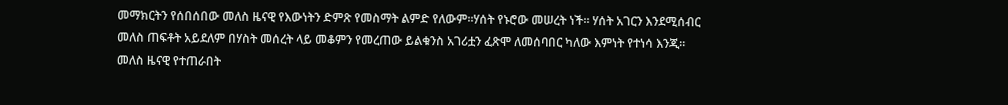መማክርትን የሰበሰበው መለስ ዜናዊ የእውነትን ድምጽ የመስማት ልምድ የለውም።ሃሰት የኑሮው መሠረት ነች። ሃሰት አገርን እንደሚሰብር መለስ ጠፍቶት አይደለም በሃስት መሰረት ላይ መቆምን የመረጠው ይልቁንስ አገሪቷን ፈጽሞ ለመሰባበር ካለው እምነት የተነሳ እንጂ። መለስ ዜናዊ የተጠራበት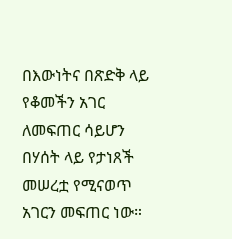በእውነትና በጽድቅ ላይ የቆመችን አገር ለመፍጠር ሳይሆን በሃሰት ላይ የታነጸች መሠረቷ የሚናወጥ አገርን መፍጠር ነው።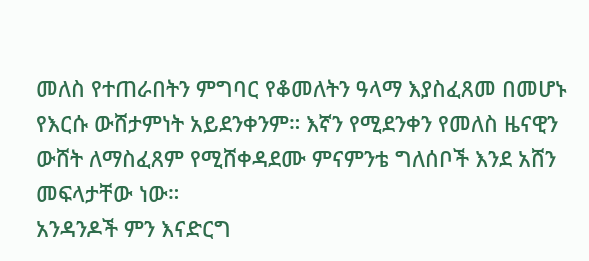መለስ የተጠራበትን ምግባር የቆመለትን ዓላማ እያስፈጸመ በመሆኑ የእርሱ ውሸታምነት አይደንቀንም። እኛን የሚደንቀን የመለስ ዜናዊን ውሸት ለማስፈጸም የሚሸቀዳደሙ ምናምንቴ ግለሰቦች እንደ አሸን መፍላታቸው ነው።
አንዳንዶች ምን እናድርግ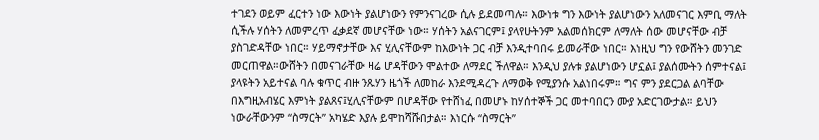ተገደን ወይም ፈርተን ነው እውነት ያልሆነውን የምንናገረው ሲሉ ይደመጣሉ። እውነቱ ግን እውነት ያልሆነውን አለመናገር እምቢ ማለት ሲችሉ ሃሰትን ለመምረጥ ፈቃደኛ መሆናቸው ነው። ሃሰትን አልናገርም፤ ያላየሁትንም አልመሰክርም ለማለት ሰው መሆናቸው ብቻ ያስገድዳቸው ነበር። ሃይማኖታቸው እና ሂሊናቸውም ከእውነት ጋር ብቻ እንዲተባበሩ ይመራቸው ነበር። እነዚህ ግን የውሸትን መንገድ መርጠዋል።ውሸትን በመናገራቸው ዛሬ ሆዳቸውን ሞልተው ለማደር ችለዋል። እንዲህ ያሉቱ ያልሆነውን ሆኗል፤ ያልሰሙትን ሰምተናል፤ ያላዩትን አይተናል ባሉ ቁጥር ብዙ ንጹሃን ዜጎች ለመከራ እንደሚዳረጉ ለማወቅ የሚያንሱ አልነበሩም። ግና ምን ያደርጋል ልባቸው በእግዚአብሄር እምነት ያልጸና፤ሂሊናቸውም በሆዳቸው የተሸነፈ በመሆኑ ከሃሰተኞች ጋር መተባበርን ሙያ አድርገውታል። ይህን ነውራቸውንም “ስማርት” አካሄድ እያሉ ይሞከሻሹበታል። እነርሱ “ስማርት”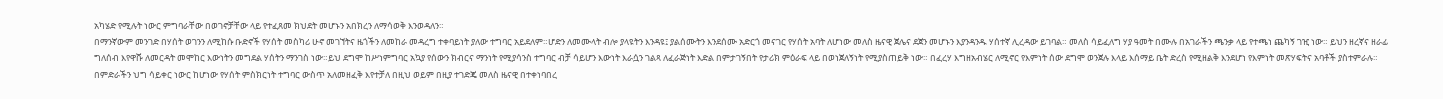አካሄድ የሚሉት ነውር ምግባራቸው በወገኖቻቸው ላይ የተፈጸመ ክህደት መሆኑን አበክረን ለማሳወቅ እንወዳለን።
በማንኛውም መንገድ በሃሰት ወገንን ለሚከሱ ቡድኖች የሃሰት መስካሪ ሁኖ መገኘትና ዜጎችን ለመከራ መዳረግ ተቀባይነት ያለው ተግባር አይደለም።ሆድን ለመሙላት ብሎ ያላዩትን እንዳዩ፤ ያልሰሙትን እንደሰሙ አድርጎ መናገር የሃሰት አባት ለሆነው መለስ ዜናዊ ጀሌና ደጀን መሆኑን እያንዳንዱ ሃሰተኛ ሊረዳው ይገባል። መለስ ሳይፈለግ ሃያ ዓመት በሙሉ በአገራችን ጫንቃ ላይ የተጫነ ጨካኝ ገዢ ነው። ይህን ዘረኛና ዘራፊ ግለሰብ እየዋሹ ለመርዳት መሞከር እውነትን መግደል ሃሰትን ማንገስ ነው።ይህ ደግሞ ከሥነምግባር አኳያ የሰውን ክብርና ማንነት የሚያሳንስ ተግባር ብቻ ሳይሆን እውነት እራሷን ገልጻ ለፈራጅነት እድል በምታገኝበት የታሪክ ምዕራፍ ላይ በወነጀለኝነት የሚያስጠይቅ ነው። በፈረሃ እግዘአብሄር ለሚኖር የእምነት ሰው ደግሞ ወንጀሉ እላይ እሰማይ ቤት ድረስ የሚዘልቅ እንደሆነ የእምነት መጽሃፍትና አባቶች ያስተምራሉ። በምድራችን ህግ ሳይቀር ነውር ከሆነው የሃሰት ምስክርነት ተግባር ውስጥ አለመዘፈቅ እየተቻለ በዚህ ወይም በዚያ ተገድጄ መለስ ዜናዊ በተቀነባበረ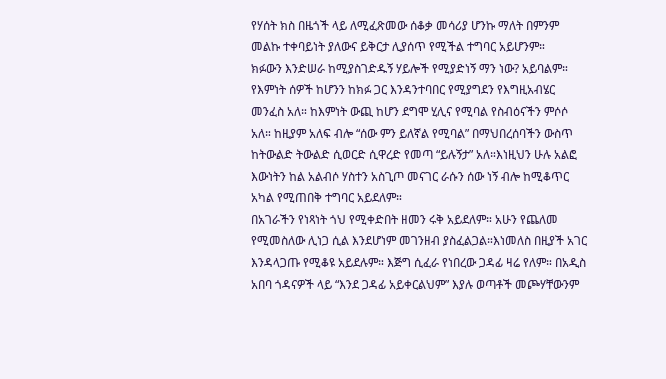የሃሰት ክስ በዜጎች ላይ ለሚፈጽመው ሰቆቃ መሳሪያ ሆንኩ ማለት በምንም መልኩ ተቀባይነት ያለውና ይቅርታ ሊያሰጥ የሚችል ተግባር አይሆንም።
ክፉውን እንድሠራ ከሚያስገድዱኝ ሃይሎች የሚያድነኝ ማን ነው? አይባልም። የእምነት ሰዎች ከሆንን ከክፉ ጋር እንዳንተባበር የሚያግደን የእግዚአብሄር መንፈስ አለ። ከእምነት ውጪ ከሆን ደግሞ ሂሊና የሚባል የስብዕናችን ምሶሶ አለ። ከዚያም አለፍ ብሎ “ሰው ምን ይለኛል የሚባል” በማህበረሰባችን ውስጥ ከትውልድ ትውልድ ሲወርድ ሲዋረድ የመጣ “ይሉኝታ” አለ።እነዚህን ሁሉ አልፎ እውነትን ከል አልብሶ ሃስተን አስጊጦ መናገር ራሱን ሰው ነኝ ብሎ ከሚቆጥር አካል የሚጠበቅ ተግባር አይደለም።
በአገራችን የነጻነት ጎህ የሚቀድበት ዘመን ሩቅ አይደለም። አሁን የጨለመ የሚመስለው ሊነጋ ሲል እንደሆነም መገንዘብ ያስፈልጋል።እነመለስ በዚያች አገር እንዳላጋጡ የሚቆዩ አይደሉም። እጅግ ሲፈራ የነበረው ጋዳፊ ዛሬ የለም። በአዲስ አበባ ጎዳናዎች ላይ “እንደ ጋዳፊ አይቀርልህም” እያሉ ወጣቶች መጮሃቸውንም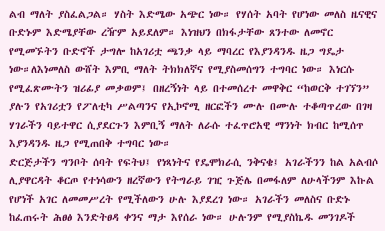ልብ ማለት ያስፈልጋል። ሃስት እድሜው አጭር ነው። የሃሰት አባት የሆነው መለስ ዜናዊና ቡድኑም እድሜያቸው ረዥም አይደለም። እነዝህን በክፋታቸው ጸንተው ለመኖር የሚመኙትን ቡድኖች ታግሎ ከአገሪቷ ጫንቃ ላይ ማባረር የእያንዳንዱ ዜጋ ግዴታ ነው።ለእነመለስ ውሸት እምቢ ማለት ትክክለኛና የሚያስመሰግን ተግባር ነው። እነርሱ የሚፈጽሙትን ዝሪፊያ መቃወም፤ በዘረኝነት ላይ በተመሰረተ መዋቅር “ከወርቅ ተገኘን” ያሉን የአገሪቷን የፖለቲካ ሥልጣንና የኢኮኖሚ ዘርፎችን ሙሉ በሙሉ ተቆጣጥረው በገዛ ሃገራችን ባይተዋር ሲያደርጉን እምቢኝ ማለት ለራሱ ተፈጥሮአዊ ማንነት ክብር ከሚሰጥ እያንዳንዱ ዜጋ የሚጠበቅ ተግባር ነው።
ድርጅታችን ግንቦት ሰባት የፍትህ፤ የነጻነትና የዴሞክራሲ ንቅናቄ፤ አገራችንን ከል አልብሶ ሊያዋርዳት ቆርጦ የተነሳውን ዘረኛውን የትግራይ ገዢ ጉጅሌ በመፋለም ለሁላችንም እኩል የሆነች አገር ለመመሥረት የሚችለውን ሁሉ እያደረገ ነው። አገራችን መለስና ቡድኑ ከፈጠሩት ሕፀፅ እንድትፀዳ ቀንና ማታ እየሰራ ነው። ሁሉንም የሚያስኬዱ መንገዶች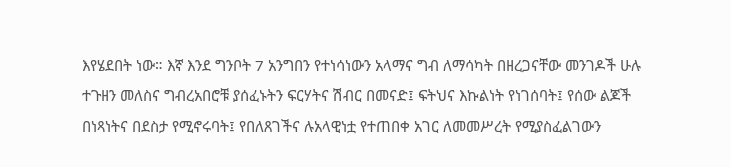እየሄደበት ነው። እኛ እንደ ግንቦት 7 አንግበን የተነሳነውን አላማና ግብ ለማሳካት በዘረጋናቸው መንገዶች ሁሉ ተጉዘን መለስና ግብረአበሮቹ ያሰፈኑትን ፍርሃትና ሽብር በመናድ፤ ፍትህና እኩልነት የነገሰባት፤ የሰው ልጆች በነጻነትና በደስታ የሚኖሩባት፤ የበለጸገችና ሉአላዊነቷ የተጠበቀ አገር ለመመሥረት የሚያስፈልገውን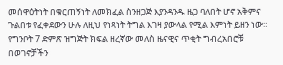መሰዋዕትነት በቁርጠኝነት ለመክፈል ስንዘጋጅ እያንዳንዱ ዜጋ ባለበት ሆኖ አቅምና ጉልበቱ የፈቀደውን ሁሉ ለዚህ የነጻነት ትግል እገዛ ያውላል የሚል እምነት ይዘን ነው።
የግንቦት 7 ድምጽ ዝግጅት ክፍል ዘረኛው መለስ ዜናዊና ጥቂት ግብረአበሮቹ በወገኖቻችን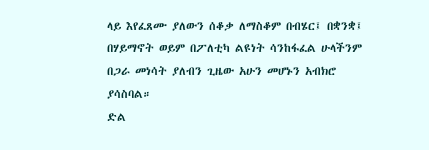ላይ እየፈጸሙ ያለውን ሰቆቃ ለማስቆም በብሄር፤ በቋንቋ፤ በሃይማኖት ወይም በፖለቲካ ልዩነት ሳንከፋፈል ሁላችንም በጋራ መነሳት ያለብን ጊዜው አሁን መሆኑን አብክሮ ያሳስባል።
ድል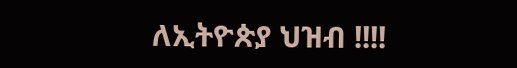ለኢትዮጵያ ህዝብ !!!!